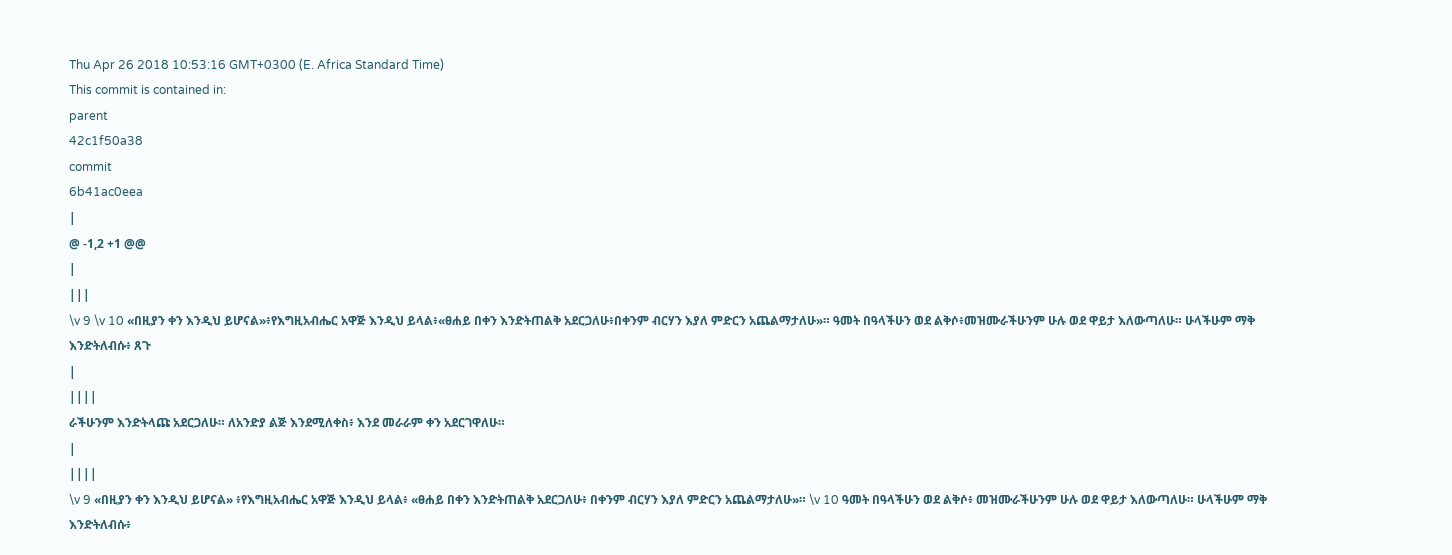Thu Apr 26 2018 10:53:16 GMT+0300 (E. Africa Standard Time)
This commit is contained in:
parent
42c1f50a38
commit
6b41ac0eea
|
@ -1,2 +1 @@
|
|||
\v 9 \v 10 «በዚያን ቀን እንዲህ ይሆናል»፥የእግዚአብሔር አዋጅ እንዲህ ይላል፥«ፀሐይ በቀን እንድትጠልቅ አደርጋለሁ፥በቀንም ብርሃን እያለ ምድርን አጨልማታለሁ»። ዓመት በዓላችሁን ወደ ልቅሶ፥መዝሙራችሁንም ሁሉ ወደ ዋይታ እለውጣለሁ። ሁላችሁም ማቅ እንድትለብሱ፥ ጸጉ
|
||||
ራችሁንም እንድትላጩ አደርጋለሁ። ለአንድያ ልጅ እንደሚለቀስ፥ እንደ መራራም ቀን አደርገዋለሁ።
|
||||
\v 9 «በዚያን ቀን እንዲህ ይሆናል» ፥የእግዚአብሔር አዋጅ እንዲህ ይላል፥ «ፀሐይ በቀን እንድትጠልቅ አደርጋለሁ፥ በቀንም ብርሃን እያለ ምድርን አጨልማታለሁ»። \v 10 ዓመት በዓላችሁን ወደ ልቅሶ፥ መዝሙራችሁንም ሁሉ ወደ ዋይታ እለውጣለሁ። ሁላችሁም ማቅ እንድትለብሱ፥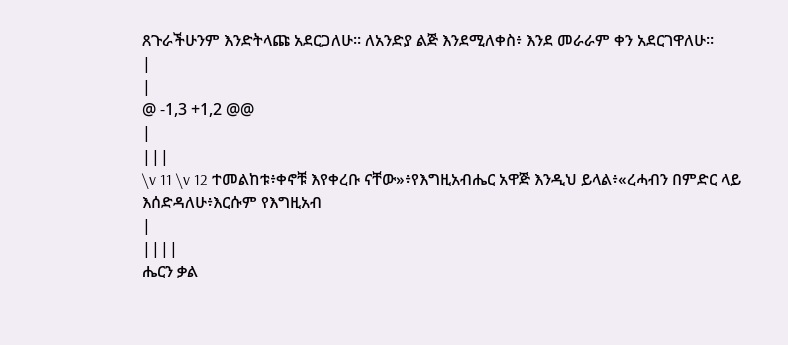ጸጉራችሁንም እንድትላጩ አደርጋለሁ። ለአንድያ ልጅ እንደሚለቀስ፥ እንደ መራራም ቀን አደርገዋለሁ።
|
|
@ -1,3 +1,2 @@
|
|||
\v 11 \v 12 ተመልከቱ፥ቀኖቹ እየቀረቡ ናቸው»፥የእግዚአብሔር አዋጅ እንዲህ ይላል፥«ረሓብን በምድር ላይ እሰድዳለሁ፥እርሱም የእግዚአብ
|
||||
ሔርን ቃል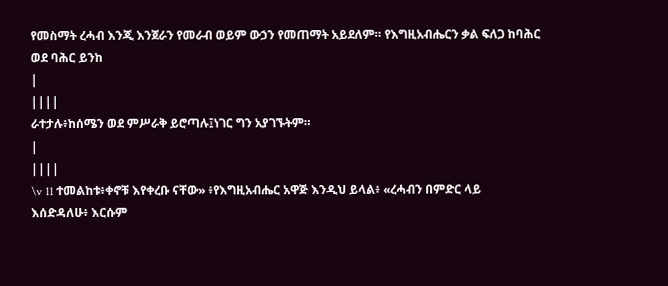የመስማት ረሓብ እንጂ እንጀራን የመራብ ወይም ውኃን የመጠማት አይደለም። የእግዚአብሔርን ቃል ፍለጋ ከባሕር ወደ ባሕር ይንከ
|
||||
ራተታሉ፥ከሰሜን ወደ ምሥራቅ ይሮጣሉ፤ነገር ግን አያገኙትም።
|
||||
\v 11 ተመልከቱ፥ቀኖቹ እየቀረቡ ናቸው» ፥የእግዚአብሔር አዋጅ እንዲህ ይላል፥ «ረሓብን በምድር ላይ እሰድዳለሁ፥ እርሱም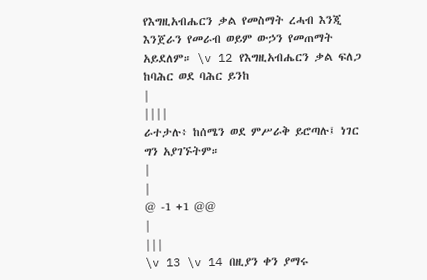የእግዚአብሔርን ቃል የመስማት ረሓብ እንጂ እንጀራን የመራብ ወይም ውኃን የመጠማት አይደለም። \v 12 የእግዚአብሔርን ቃል ፍለጋ ከባሕር ወደ ባሕር ይንከ
|
||||
ራተታሉ፥ ከሰሜን ወደ ምሥራቅ ይሮጣሉ፤ ነገር ግን አያገኙትም።
|
|
@ -1 +1 @@
|
|||
\v 13 \v 14 በዚያን ቀን ያማሩ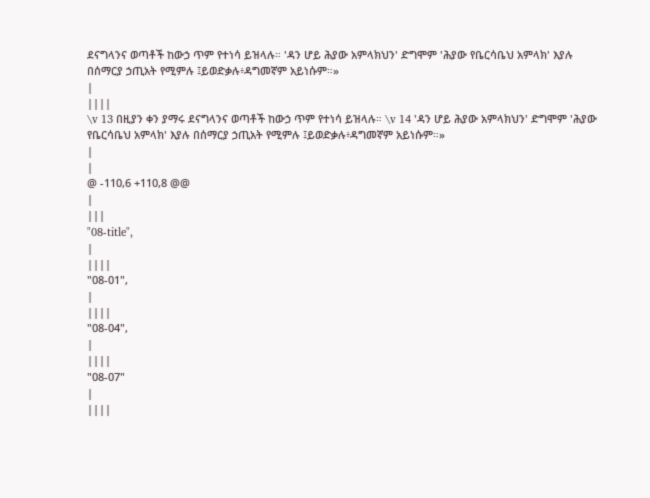ደናግላንና ወጣቶች ከውኃ ጥም የተነሳ ይዝላሉ። 'ዳን ሆይ ሕያው አምላክህን' ድግሞም 'ሕያው የቤርሳቤህ አምላክ' እያሉ በሰማርያ ኃጢአት የሚምሉ ፤ይወድቃሉ፥ዳግመኛም አይነሱም።»
|
||||
\v 13 በዚያን ቀን ያማሩ ደናግላንና ወጣቶች ከውኃ ጥም የተነሳ ይዝላሉ። \v 14 'ዳን ሆይ ሕያው አምላክህን' ድግሞም 'ሕያው የቤርሳቤህ አምላክ' እያሉ በሰማርያ ኃጢአት የሚምሉ ፤ይወድቃሉ፥ዳግመኛም አይነሱም።»
|
|
@ -110,6 +110,8 @@
|
|||
"08-title",
|
||||
"08-01",
|
||||
"08-04",
|
||||
"08-07"
|
||||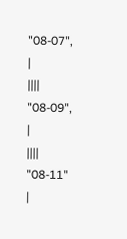"08-07",
|
||||
"08-09",
|
||||
"08-11"
|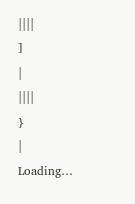||||
]
|
||||
}
|
Loading…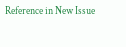Reference in New Issue